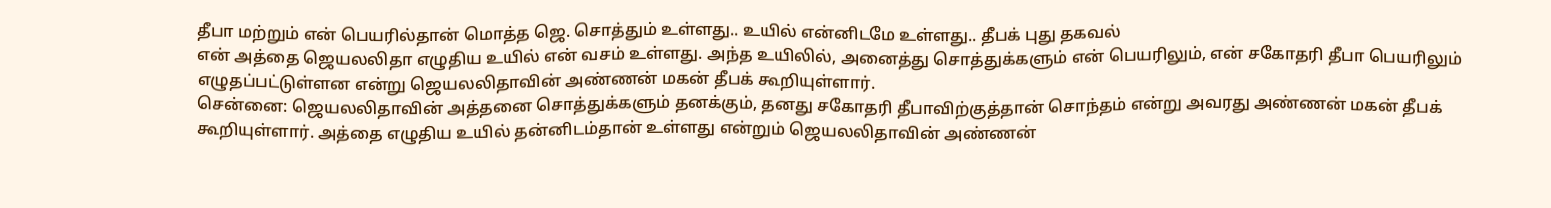தீபா மற்றும் என் பெயரில்தான் மொத்த ஜெ. சொத்தும் உள்ளது.. உயில் என்னிடமே உள்ளது.. தீபக் புது தகவல்
என் அத்தை ஜெயலலிதா எழுதிய உயில் என் வசம் உள்ளது. அந்த உயிலில், அனைத்து சொத்துக்களும் என் பெயரிலும், என் சகோதரி தீபா பெயரிலும் எழுதப்பட்டுள்ளன என்று ஜெயலலிதாவின் அண்ணன் மகன் தீபக் கூறியுள்ளார்.
சென்னை: ஜெயலலிதாவின் அத்தனை சொத்துக்களும் தனக்கும், தனது சகோதரி தீபாவிற்குத்தான் சொந்தம் என்று அவரது அண்ணன் மகன் தீபக் கூறியுள்ளார். அத்தை எழுதிய உயில் தன்னிடம்தான் உள்ளது என்றும் ஜெயலலிதாவின் அண்ணன்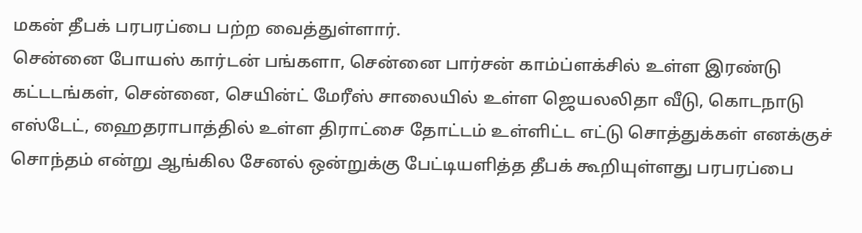மகன் தீபக் பரபரப்பை பற்ற வைத்துள்ளார்.
சென்னை போயஸ் கார்டன் பங்களா, சென்னை பார்சன் காம்ப்ளக்சில் உள்ள இரண்டு கட்டடங்கள், சென்னை, செயின்ட் மேரீஸ் சாலையில் உள்ள ஜெயலலிதா வீடு, கொடநாடு எஸ்டேட், ஹைதராபாத்தில் உள்ள திராட்சை தோட்டம் உள்ளிட்ட எட்டு சொத்துக்கள் எனக்குச் சொந்தம் என்று ஆங்கில சேனல் ஒன்றுக்கு பேட்டியளித்த தீபக் கூறியுள்ளது பரபரப்பை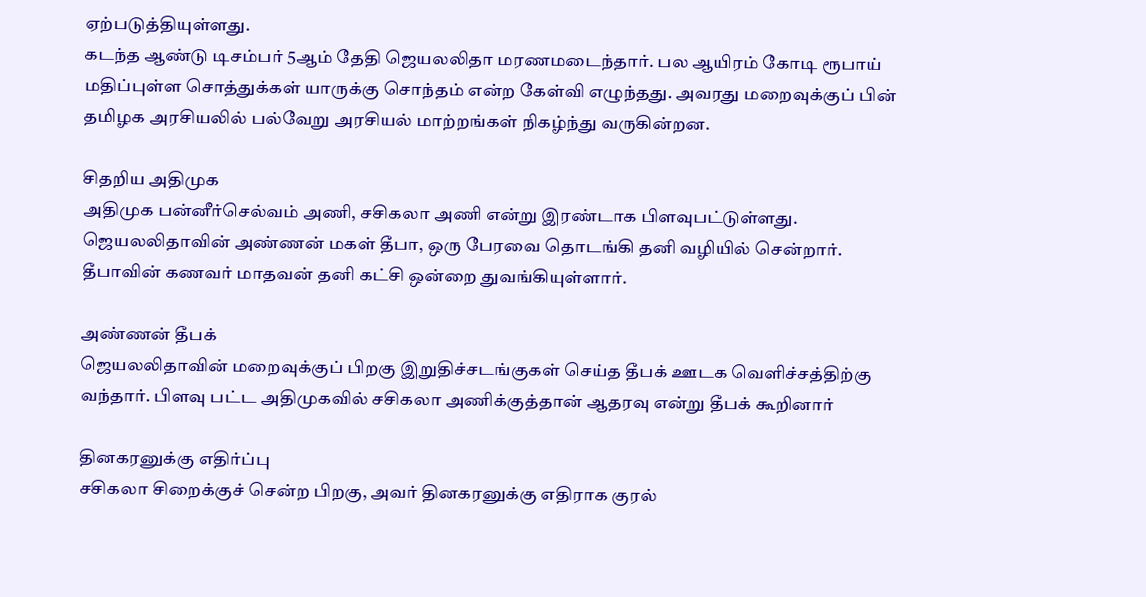ஏற்படுத்தியுள்ளது.
கடந்த ஆண்டு டிசம்பர் 5ஆம் தேதி ஜெயலலிதா மரணமடைந்தார். பல ஆயிரம் கோடி ரூபாய் மதிப்புள்ள சொத்துக்கள் யாருக்கு சொந்தம் என்ற கேள்வி எழுந்தது. அவரது மறைவுக்குப் பின் தமிழக அரசியலில் பல்வேறு அரசியல் மாற்றங்கள் நிகழ்ந்து வருகின்றன.

சிதறிய அதிமுக
அதிமுக பன்னீர்செல்வம் அணி, சசிகலா அணி என்று இரண்டாக பிளவுபட்டுள்ளது. ஜெயலலிதாவின் அண்ணன் மகள் தீபா, ஒரு பேரவை தொடங்கி தனி வழியில் சென்றார். தீபாவின் கணவர் மாதவன் தனி கட்சி ஒன்றை துவங்கியுள்ளார்.

அண்ணன் தீபக்
ஜெயலலிதாவின் மறைவுக்குப் பிறகு இறுதிச்சடங்குகள் செய்த தீபக் ஊடக வெளிச்சத்திற்கு வந்தார். பிளவு பட்ட அதிமுகவில் சசிகலா அணிக்குத்தான் ஆதரவு என்று தீபக் கூறினார்

தினகரனுக்கு எதிர்ப்பு
சசிகலா சிறைக்குச் சென்ற பிறகு, அவர் தினகரனுக்கு எதிராக குரல்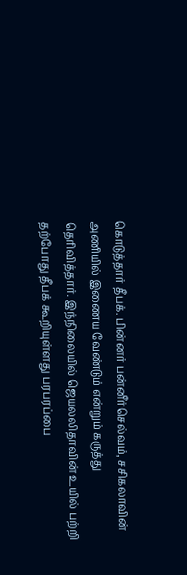கொடுத்தார் தீபக். பின்னர் பன்னீர்செல்வம், சசிகலாவின் அணியில் இணைய வேண்டும் என்றும் கருத்து தெரிவித்தார். இந்நிலையில் ஜெயலலிதாவின் உயில் பற்றி தற்போது தீபக் கூறியுள்ளது பரபரப்பை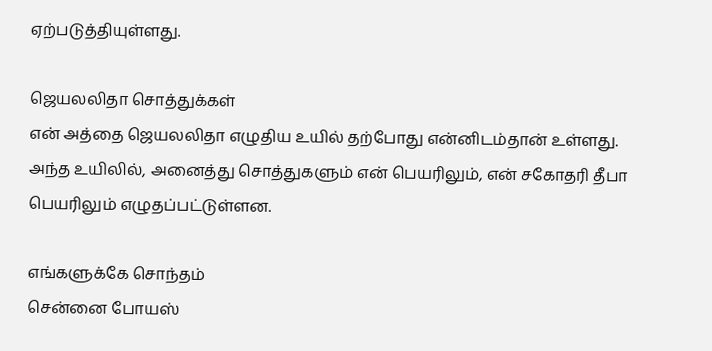ஏற்படுத்தியுள்ளது.

ஜெயலலிதா சொத்துக்கள்
என் அத்தை ஜெயலலிதா எழுதிய உயில் தற்போது என்னிடம்தான் உள்ளது. அந்த உயிலில், அனைத்து சொத்துகளும் என் பெயரிலும், என் சகோதரி தீபா பெயரிலும் எழுதப்பட்டுள்ளன.

எங்களுக்கே சொந்தம்
சென்னை போயஸ்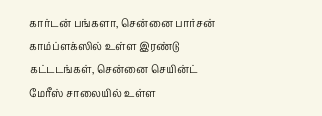கார்டன் பங்களா, சென்னை பார்சன் காம்ப்ளக்ஸில் உள்ள இரண்டு கட்டடங்கள், சென்னை செயின்ட் மேரீஸ் சாலையில் உள்ள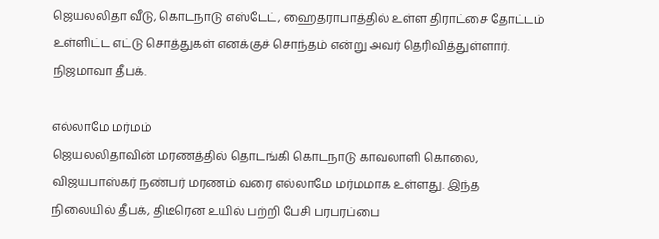ஜெயலலிதா வீடு, கொடநாடு எஸ்டேட், ஹைதராபாத்தில் உள்ள திராட்சை தோட்டம் உள்ளிட்ட எட்டு சொத்துகள் எனக்குச் சொந்தம் என்று அவர் தெரிவித்துள்ளார். நிஜமாவா தீபக்.

எல்லாமே மர்மம்
ஜெயலலிதாவின் மரணத்தில் தொடங்கி கொடநாடு காவலாளி கொலை, விஜயபாஸ்கர் நண்பர் மரணம் வரை எல்லாமே மர்மமாக உள்ளது. இந்த நிலையில் தீபக், திடீரென உயில் பற்றி பேசி பரபரப்பை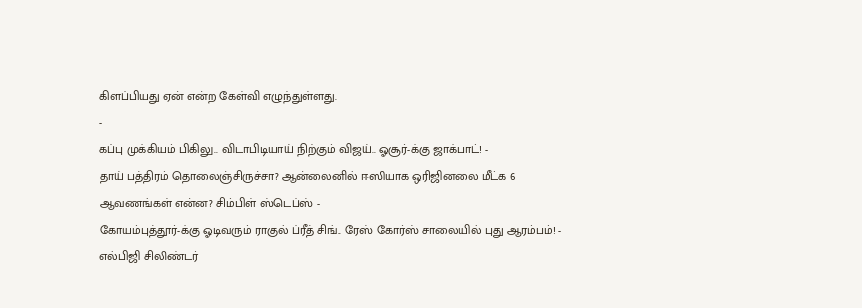கிளப்பியது ஏன் என்ற கேள்வி எழுந்துள்ளது.
-
கப்பு முக்கியம் பிகிலு.. விடாபிடியாய் நிற்கும் விஜய்.. ஓசூர்-க்கு ஜாக்பாட்! -
தாய் பத்திரம் தொலைஞ்சிருச்சா? ஆன்லைனில் ஈஸியாக ஒரிஜினலை மீட்க 6 ஆவணங்கள் என்ன? சிம்பிள் ஸ்டெப்ஸ் -
கோயம்புத்தூர்-க்கு ஓடிவரும் ராகுல் ப்ரீத் சிங்.. ரேஸ் கோர்ஸ் சாலையில் புது ஆரம்பம்! -
எல்பிஜி சிலிண்டர்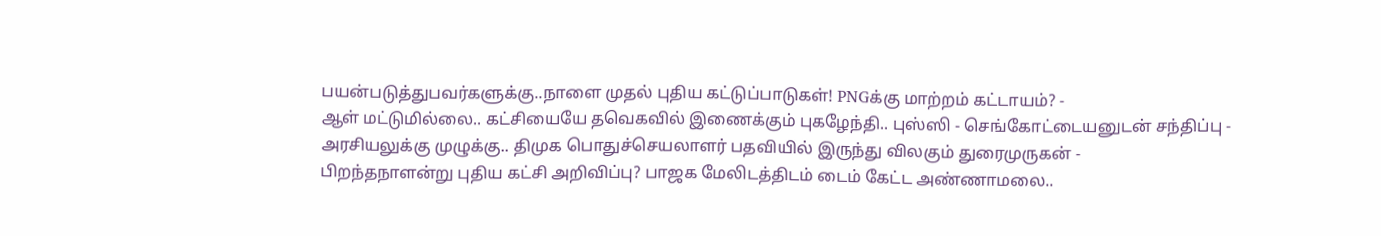பயன்படுத்துபவர்களுக்கு..நாளை முதல் புதிய கட்டுப்பாடுகள்! PNGக்கு மாற்றம் கட்டாயம்? -
ஆள் மட்டுமில்லை.. கட்சியையே தவெகவில் இணைக்கும் புகழேந்தி.. புஸ்ஸி - செங்கோட்டையனுடன் சந்திப்பு -
அரசியலுக்கு முழுக்கு.. திமுக பொதுச்செயலாளர் பதவியில் இருந்து விலகும் துரைமுருகன் -
பிறந்தநாளன்று புதிய கட்சி அறிவிப்பு? பாஜக மேலிடத்திடம் டைம் கேட்ட அண்ணாமலை..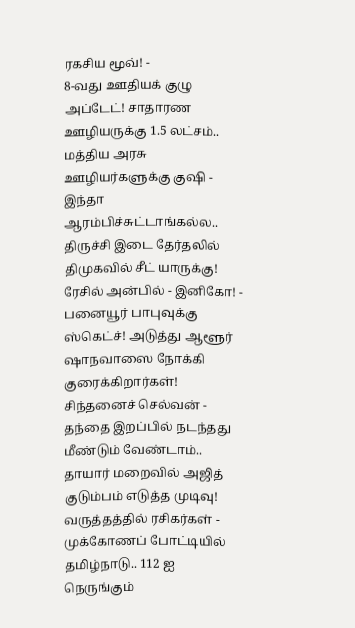ரகசிய மூவ்! -
8-வது ஊதியக் குழு அப்டேட்! சாதாரண ஊழியருக்கு 1.5 லட்சம்.. மத்திய அரசு ஊழியர்களுக்கு குஷி -
இந்தா ஆரம்பிச்சுட்டாங்கல்ல.. திருச்சி இடை தேர்தலில் திமுகவில் சீட் யாருக்கு! ரேசில் அன்பில் - இனிகோ! -
பனையூர் பாபுவுக்கு ஸ்கெட்ச்! அடுத்து ஆளூர் ஷாநவாஸை நோக்கி குரைக்கிறார்கள்! சிந்தனைச் செல்வன் -
தந்தை இறப்பில் நடந்தது மீண்டும் வேண்டாம்.. தாயார் மறைவில் அஜித் குடும்பம் எடுத்த முடிவு! வருத்தத்தில் ரசிகர்கள் -
முக்கோணப் போட்டியில் தமிழ்நாடு.. 112 ஐ நெருங்கும்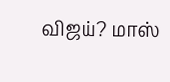விஜய்? மாஸ்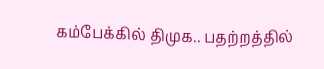கம்பேக்கில் திமுக.. பதற்றத்தில்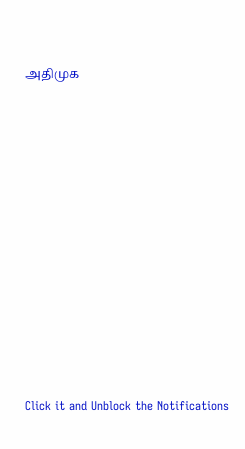அதிமுக












Click it and Unblock the Notifications